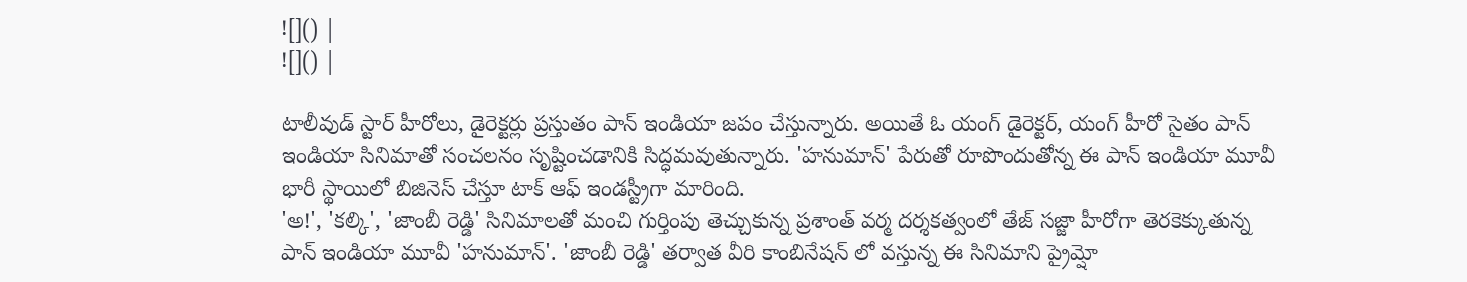![]() |
![]() |

టాలీవుడ్ స్టార్ హీరోలు, డైరెక్టర్లు ప్రస్తుతం పాన్ ఇండియా జపం చేస్తున్నారు. అయితే ఓ యంగ్ డైరెక్టర్, యంగ్ హీరో సైతం పాన్ ఇండియా సినిమాతో సంచలనం సృష్టించడానికి సిద్ధమవుతున్నారు. 'హనుమాన్' పేరుతో రూపొందుతోన్న ఈ పాన్ ఇండియా మూవీ భారీ స్థాయిలో బిజినెస్ చేస్తూ టాక్ ఆఫ్ ఇండస్ట్రీగా మారింది.
'అ!', 'కల్కి', 'జాంబీ రెడ్డి' సినిమాలతో మంచి గుర్తింపు తెచ్చుకున్న ప్రశాంత్ వర్మ దర్శకత్వంలో తేజ్ సజ్జా హీరోగా తెరకెక్కుతున్న పాన్ ఇండియా మూవీ 'హనుమాన్'. 'జాంబీ రెడ్డి' తర్వాత వీరి కాంబినేషన్ లో వస్తున్న ఈ సినిమాని ప్రైమ్షో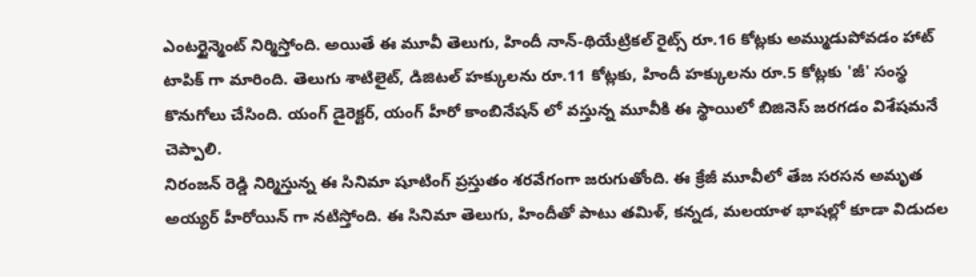ఎంటర్టైన్మెంట్ నిర్మిస్తోంది. అయితే ఈ మూవీ తెలుగు, హిందీ నాన్-థియేట్రికల్ రైట్స్ రూ.16 కోట్లకు అమ్ముడుపోవడం హాట్ టాపిక్ గా మారింది. తెలుగు శాటిలైట్, డిజిటల్ హక్కులను రూ.11 కోట్లకు, హిందీ హక్కులను రూ.5 కోట్లకు 'జీ' సంస్థ కొనుగోలు చేసింది. యంగ్ డైరెక్టర్, యంగ్ హీరో కాంబినేషన్ లో వస్తున్న మూవీకి ఈ స్థాయిలో బిజినెస్ జరగడం విశేషమనే చెప్పాలి.
నిరంజన్ రెడ్డి నిర్మిస్తున్న ఈ సినిమా షూటింగ్ ప్రస్తుతం శరవేగంగా జరుగుతోంది. ఈ క్రేజీ మూవీలో తేజ సరసన అమృత అయ్యర్ హీరోయిన్ గా నటిస్తోంది. ఈ సినిమా తెలుగు, హిందీతో పాటు తమిళ్, కన్నడ, మలయాళ భాషల్లో కూడా విడుదల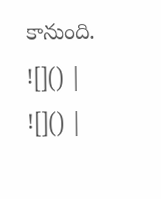కానుంది.
![]() |
![]() |